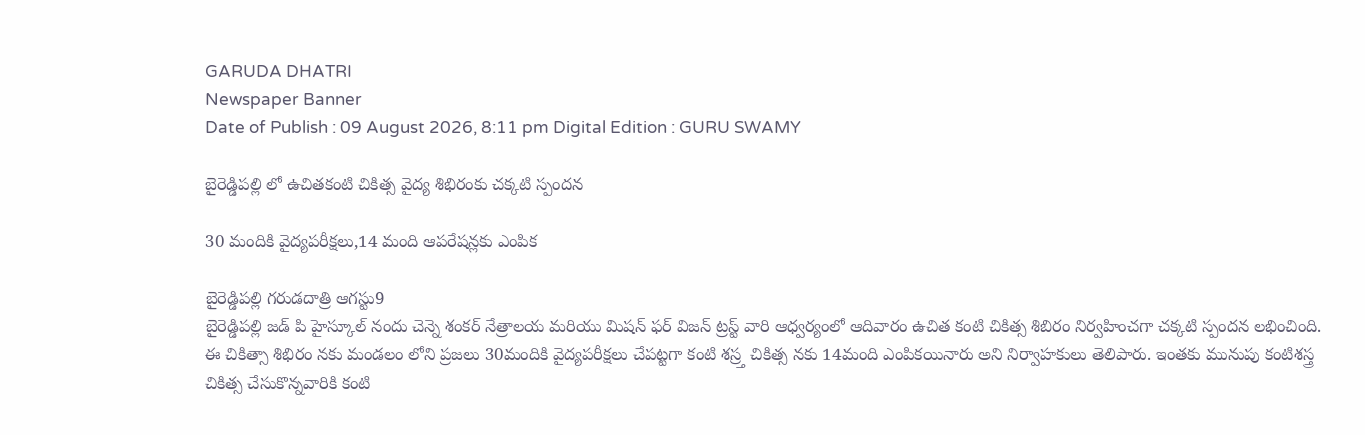GARUDA DHATRI
Newspaper Banner
Date of Publish : 09 August 2026, 8:11 pm Digital Edition : GURU SWAMY

బైరెడ్డిపల్లి లో ఉచితకంటి చికిత్స వైద్య శిభిరంకు చక్కటి స్పందన

30 మందికి వైద్యపరీక్షలు,14 మంది ఆపరేషన్లకు ఎంపిక

బైరెడ్డిపల్లి గరుడదాత్రి ఆగస్టు9
బైరెడ్డిపల్లి జడ్ పి హైస్కూల్ నందు చెన్నె శంకర్ నేత్రాలయ మరియు మిషన్ ఫర్ విజన్ ట్రస్ట్ వారి ఆధ్వర్యంలో ఆదివారం ఉచిత కంటి చికిత్స శిబిరం నిర్వహించగా చక్కటి స్పందన లభించింది.
ఈ చికిత్సా శిభిరం నకు మండలం లోని ప్రజలు 30మందికి వైద్యపరీక్షలు చేపట్టగా కంటి శస్ర్త చికిత్స నకు 14మంది ఎంపికయినారు అని నిర్వాహకులు తెలిపారు. ఇంతకు మునుపు కంటిశస్త్ర చికిత్స చేసుకొన్నవారికి కంటి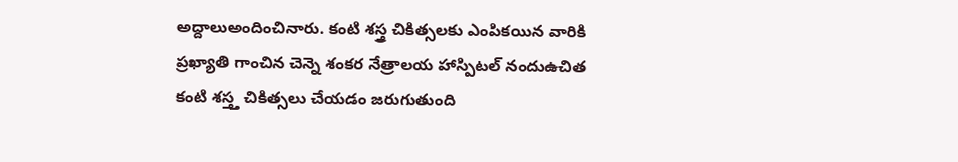అద్దాలుఅందించినారు. కంటి శస్త్ర చికిత్సలకు ఎంపికయిన వారికి ప్రఖ్యాతి గాంచిన చెన్నె శంకర నేత్రాలయ హాస్పిటల్ నందుఉచిత కంటి శస్త్త చికిత్సలు చేయడం జరుగుతుంది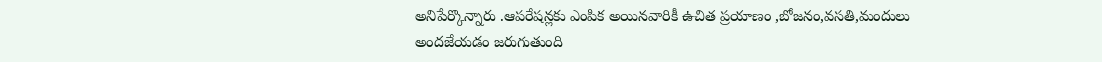అనిపేర్కొన్నారు .ఆపరేషన్లకు ఎంపిక అయినవారికీ ఉచిత ప్రయాణం ,బోజనం,వసతి,మందులు అందజేయడం జరుగుతుంది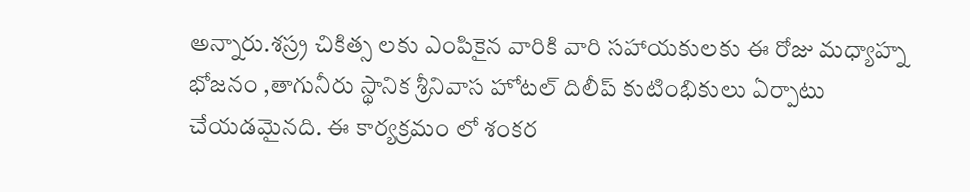అన్నారు.శస్ర్ర చికిత్స లకు ఎంపికైన వారికి వారి సహాయకులకు ఈ రోజు మధ్యాహ్న భోజనం ,తాగునీరు స్థానిక శ్రీనివాస హోటల్ దిలీప్ కుటింభికులు ఏర్పాటు చేయడమైనది. ఈ కార్యక్రమం లో శంకర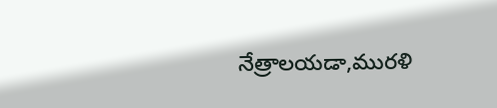నేత్రాలయడా,మురళి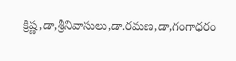క్రిష్ణ,డా,శ్రీనివాసులు,డా.రమణ,డా,గంగాధరం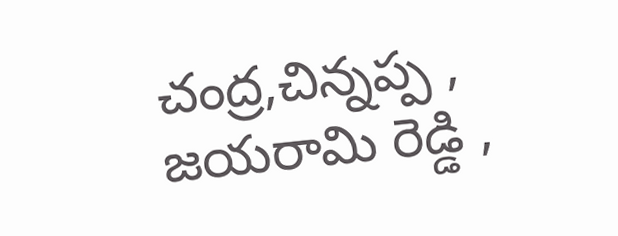చంద్ర,చిన్నప్ప ,
జయరామి రెడ్డి ,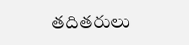తదితరులు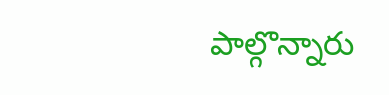పాల్గొన్నారు